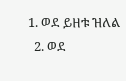1. ወደ ይዘቱ ዝለል
  2. ወደ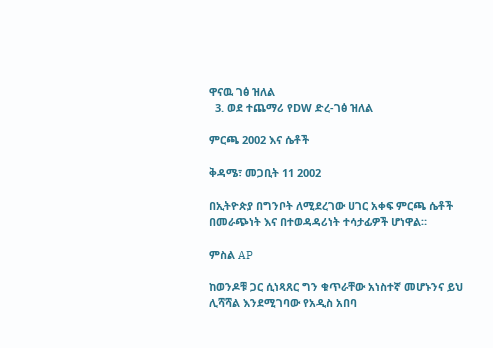ዋናዉ ገፅ ዝለል
  3. ወደ ተጨማሪ የDW ድረ-ገፅ ዝለል

ምርጫ 2002 እና ሴቶች

ቅዳሜ፣ መጋቢት 11 2002

በኢትዮጵያ በግንቦት ለሚደረገው ሀገር አቀፍ ምርጫ ሴቶች በመራጭነት እና በተወዳዳሪነት ተሳታፊዎች ሆነዋል።

ምስል AP

ከወንዶቹ ጋር ሲነጻጸር ግን ቁጥራቸው አነስተኛ መሆኑንና ይህ ሊሻሻል እንደሚገባው የአዲስ አበባ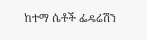ከተማ ሴቶች ፌዴሬሽን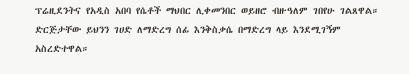ፕሬዚደንትና የአዲስ አበባ የሴቶች ማህበር ሊቀመንበር ወይዘሮ ብዙዓለም ገበየሁ ገልጸዋል። ድርጅታቸው ይህንን ገሀድ ለማድረግ ሰፊ እንቅስቃሴ በማድረግ ላይ እንደሚገኝም አስረድተዋል።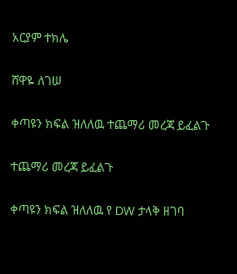አርያም ተክሌ

ሸዋዬ ለገሠ

ቀጣዩን ክፍል ዝለለዉ ተጨማሪ መረጃ ይፈልጉ

ተጨማሪ መረጃ ይፈልጉ

ቀጣዩን ክፍል ዝለለዉ የ DW ታላቅ ዘገባ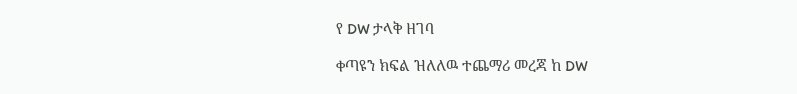የ DW ታላቅ ዘገባ

ቀጣዩን ክፍል ዝለለዉ ተጨማሪ መረጃ ከ DW